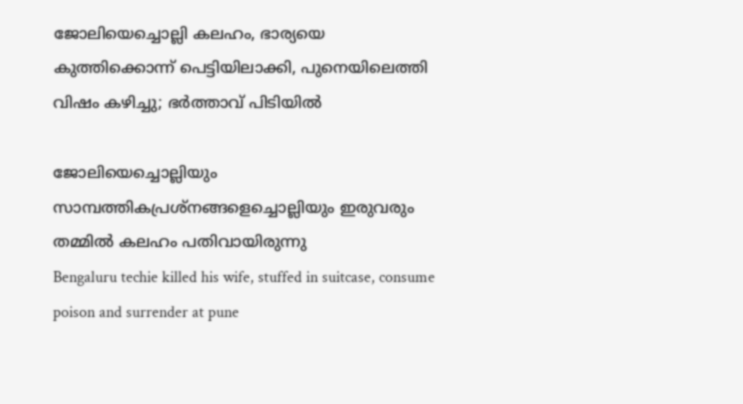ജോലിയെച്ചൊല്ലി കലഹം, ഭാര്യയെ കുത്തിക്കൊന്ന് പെട്ടിയിലാക്കി, പുനെയിലെത്തി വിഷം കഴിച്ചു; ഭർത്താവ് പിടിയിൽ

ജോലിയെച്ചൊല്ലിയും സാമ്പത്തികപ്രശ്നങ്ങളെച്ചൊല്ലിയും ഇരുവരും തമ്മിൽ കലഹം പതിവായിരുന്നു
Bengaluru techie killed his wife, stuffed in suitcase, consume poison and surrender at pune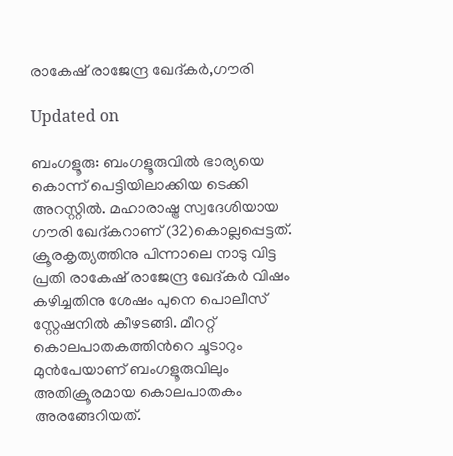രാകേഷ് രാജേന്ദ്ര ഖേദ്കർ,ഗൗരി

Updated on

ബംഗളൂരു: ബംഗളൂരുവിൽ ഭാര്യയെ കൊന്ന് പെട്ടിയിലാക്കിയ ടെക്കി അറസ്റ്റിൽ. മഹാരാഷ്ട്ര സ്വദേശിയായ ഗൗരി ഖേദ്കറാണ് (32)കൊല്ലപ്പെട്ടത്. ക്രൂരകൃത്യത്തിനു പിന്നാലെ നാടു വിട്ട പ്രതി രാകേഷ് രാജേന്ദ്ര ഖേദ്കർ വിഷം കഴിച്ചതിനു ശേഷം പുനെ പൊലീസ് സ്റ്റേഷനിൽ കീഴടങ്ങി. മീററ്റ് കൊലപാതകത്തിന്‍റെ ചൂടാറും മുൻപേയാണ് ബംഗളൂരുവിലും അതിക്രൂരമായ കൊലപാതകം അരങ്ങേറിയത്.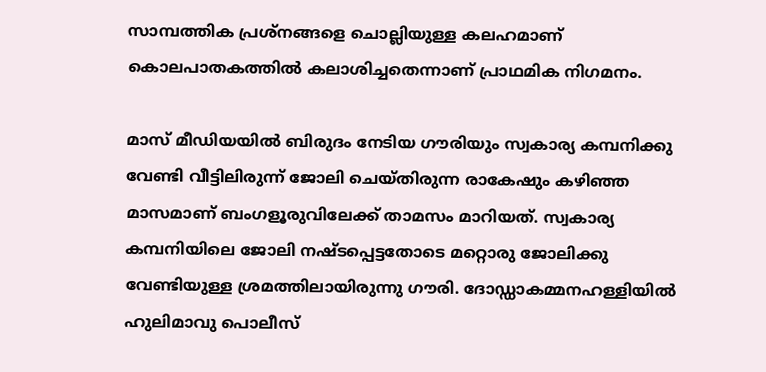സാമ്പത്തിക പ്രശ്നങ്ങളെ ചൊല്ലിയുള്ള കലഹമാണ് കൊലപാതകത്തിൽ കലാശിച്ചതെന്നാണ് പ്രാഥമിക നിഗമനം.

മാസ് മീഡിയയിൽ ബിരുദം നേടിയ ഗൗരിയും സ്വകാര്യ കമ്പനിക്കു വേണ്ടി വീട്ടിലിരുന്ന് ജോലി ചെയ്തിരുന്ന രാകേഷും കഴിഞ്ഞ മാസമാണ് ബംഗളൂരുവിലേക്ക് താമസം മാറിയത്. സ്വകാര്യ കമ്പനിയിലെ ജോലി നഷ്ടപ്പെട്ടതോടെ മറ്റൊരു ജോലിക്കു വേണ്ടിയുള്ള ശ്രമത്തിലായിരുന്നു ഗൗരി. ദോഡ്ഡാകമ്മനഹള്ളിയിൽ ഹുലിമാവു പൊലീസ്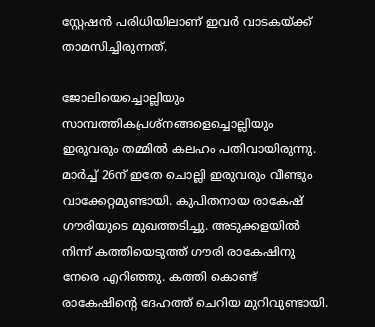സ്റ്റേഷൻ‌ പരിധിയിലാണ് ഇവർ വാടകയ്ക്ക് താമസിച്ചിരുന്നത്.

ജോലിയെച്ചൊല്ലിയും സാമ്പത്തികപ്രശ്നങ്ങളെച്ചൊല്ലിയും ഇരുവരും തമ്മിൽ കലഹം പതിവായിരുന്നു. മാർച്ച് 26ന് ഇതേ ചൊല്ലി ഇരുവരും വീണ്ടും വാക്കേറ്റമുണ്ടായി. കുപിതനായ രാകേഷ് ഗൗരിയുടെ മുഖത്തടിച്ചു. അടുക്കളയിൽ നിന്ന് കത്തിയെടുത്ത് ഗൗരി രാകേഷിനു നേരെ എറിഞ്ഞു. കത്തി കൊണ്ട് രാകേഷിന്‍റെ ദേഹത്ത് ചെറിയ മുറിവുണ്ടായി.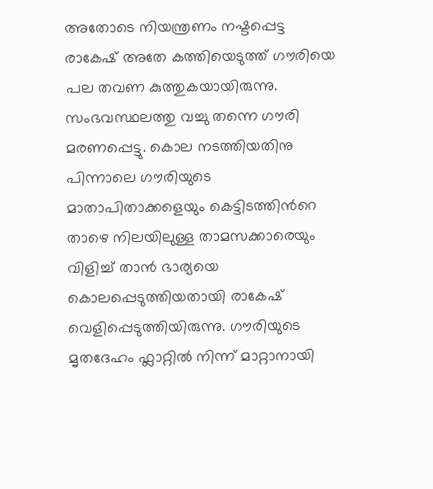അതോടെ നിയന്ത്രണം നഷ്ടപ്പെട്ട രാകേഷ് അതേ കത്തിയെടുത്ത് ഗൗരിയെ പല തവണ കുത്തുകയായിരുന്നു. സംഭവസ്ഥലത്തു വച്ചു തന്നെ ഗൗരി മരണപ്പെട്ടു. കൊല നടത്തിയതിനു പിന്നാലെ ഗൗരിയുടെ മാതാപിതാക്കളെയും കെട്ടിടത്തിന്‍റെ താഴെ നിലയിലുള്ള താമസക്കാരെയും വിളിച്ച് താൻ ഭാര്യയെ കൊലപ്പെടുത്തിയതായി രാകേഷ് വെളിപ്പെടുത്തിയിരുന്നു. ഗൗരിയുടെ മൃതദേഹം ഫ്ലാറ്റിൽ നിന്ന് മാറ്റാനായി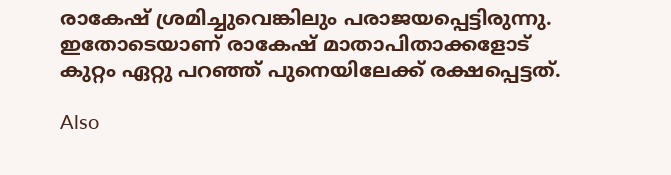രാകേഷ് ശ്രമിച്ചുവെങ്കിലും പരാജയപ്പെട്ടിരുന്നു. ഇതോടെയാണ് രാകേഷ് മാതാപിതാക്കളോട് കുറ്റം ഏറ്റു പറഞ്ഞ് പുനെയിലേക്ക് രക്ഷപ്പെട്ടത്.

Also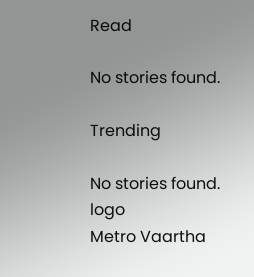Read

No stories found.

Trending

No stories found.
logo
Metro Vaartha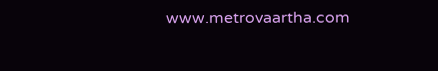www.metrovaartha.com